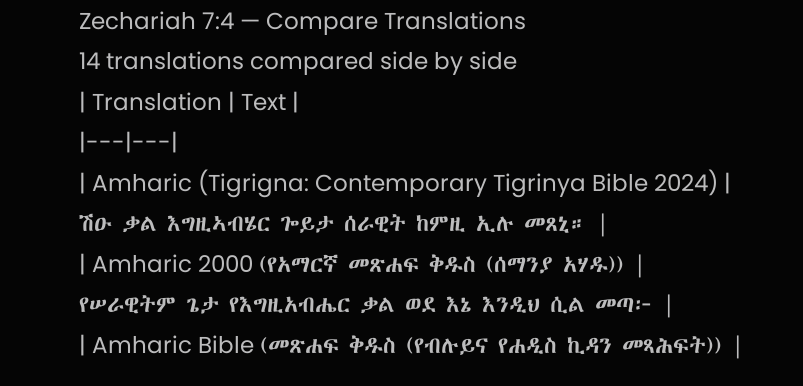Zechariah 7:4 — Compare Translations
14 translations compared side by side
| Translation | Text |
|---|---|
| Amharic (Tigrigna: Contemporary Tigrinya Bible 2024) | ሽዑ ቃል እግዚኣብሄር ጐይታ ሰራዊት ከምዚ ኢሉ መጸኒ። |
| Amharic 2000 (የአማርኛ መጽሐፍ ቅዱስ (ሰማንያ አሃዱ)) | የሠራዊትም ጌታ የእግዚአብሔር ቃል ወደ እኔ እንዲህ ሲል መጣ፦ |
| Amharic Bible (መጽሐፍ ቅዱስ (የብሉይና የሐዲስ ኪዳን መጻሕፍት)) |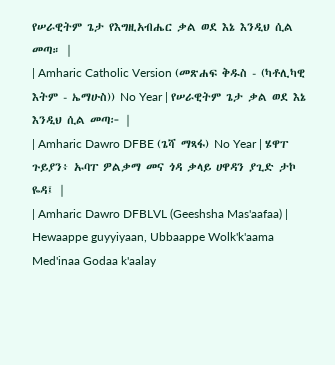የሠራዊትም ጌታ የእግዚአብሔር ቃል ወደ እኔ እንዲህ ሲል መጣ። |
| Amharic Catholic Version (መጽሐፍ ቅዱስ - (ካቶሊካዊ እትም - ኤማሁስ)) No Year | የሠራዊትም ጌታ ቃል ወደ እኔ እንዲህ ሲል መጣ፦ |
| Amharic Dawro DFBE (ጌሻ ማጻፋ) No Year | ሄዋፐ ጉይያን፥ ኡባፐ ዎልቃማ መና ጎዳ ቃላይ ሀዋዳን ያጊድ ታኮ ዬዳ፤ |
| Amharic Dawro DFBLVL (Geeshsha Mas'aafaa) | Hewaappe guyyiyaan, Ubbaappe Wolk'k'aama Med'inaa Godaa k'aalay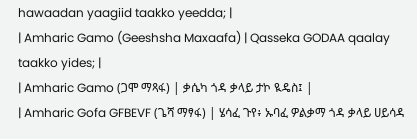hawaadan yaagiid taakko yeedda; |
| Amharic Gamo (Geeshsha Maxaafa) | Qasseka GODAA qaalay taakko yides; |
| Amharic Gamo (ጋሞ ማጻፋ) | ቃሴካ ጎዳ ቃላይ ታኮ ዪዴስ፤ |
| Amharic Gofa GFBEVF (ጌሻ ማፃፋ) | ሄሳፈ ጉየ፥ ኡባፈ ዎልቃማ ጎዳ ቃላይ ሀይሳዳ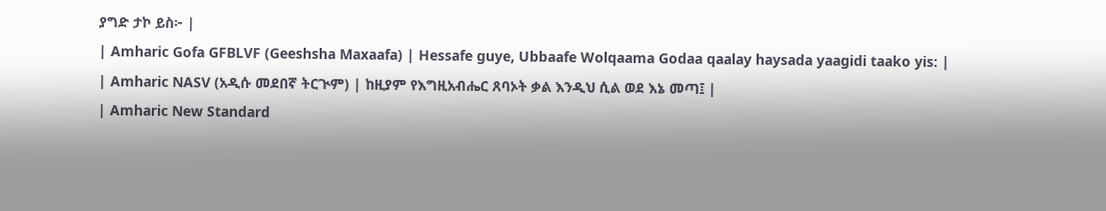ያግድ ታኮ ይስ፦ |
| Amharic Gofa GFBLVF (Geeshsha Maxaafa) | Hessafe guye, Ubbaafe Wolqaama Godaa qaalay haysada yaagidi taako yis: |
| Amharic NASV (አዲሱ መደበኛ ትርጒም) | ከዚያም የእግዚአብሔር ጸባኦት ቃል እንዲህ ሲል ወደ እኔ መጣ፤ |
| Amharic New Standard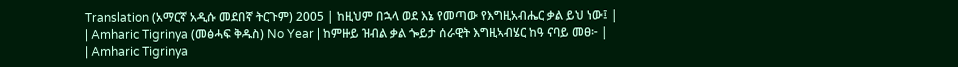Translation (አማርኛ አዲሱ መደበኛ ትርጉም) 2005 | ከዚህም በኋላ ወደ እኔ የመጣው የእግዚአብሔር ቃል ይህ ነው፤ |
| Amharic Tigrinya (መፅሓፍ ቅዱስ) No Year | ከምዙይ ዝብል ቃል ጐይታ ሰራዊት እግዚኣብሄር ከዓ ናባይ መፀ፦ |
| Amharic Tigrinya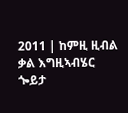2011 | ከምዚ ዚብል ቃል እግዚኣብሄር ጐይታ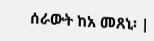ሰራውት ከአ መጸኒ፡ |